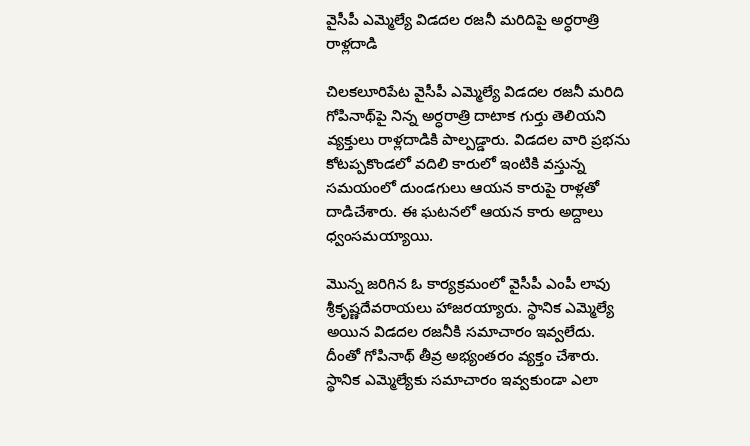వైసీపీ ఎమ్మెల్యే విడదల రజనీ మరిదిపై అర్ధరాత్రి రాళ్లదాడి

చిలకలూరిపేట వైసీపీ ఎమ్మెల్యే విడదల రజనీ మరిది గోపినాథ్‌పై నిన్న అర్ధరాత్రి దాటాక గుర్తు తెలియని వ్యక్తులు రాళ్లదాడికి పాల్పడ్డారు. విడదల వారి ప్రభను కోటప్పకొండలో వదిలి కారులో ఇంటికి వస్తున్న సమయంలో దుండగులు ఆయన కారుపై రాళ్లతో దాడిచేశారు. ఈ ఘటనలో ఆయన కారు అద్దాలు ధ్వంసమయ్యాయి.

మొన్న జరిగిన ఓ కార్యక్రమంలో వైసీపీ ఎంపీ లావు శ్రీకృష్ణదేవరాయలు హాజరయ్యారు. స్థానిక ఎమ్మెల్యే అయిన విడదల రజనీకి సమాచారం ఇవ్వలేదు. దీంతో గోపినాథ్ తీవ్ర అభ్యంతరం వ్యక్తం చేశారు. స్థానిక ఎమ్మెల్యేకు సమాచారం ఇవ్వకుండా ఎలా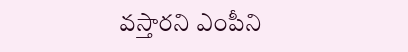వస్తారని ఎంపీని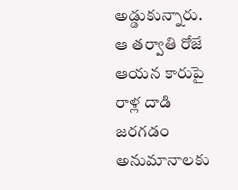అడ్డుకున్నారు. ఆ తర్వాతి రోజే ఆయన కారుపై రాళ్ల దాడి జరగడం అనుమానాలకు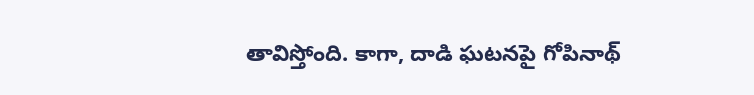తావిస్తోంది. కాగా, దాడి ఘటనపై గోపినాథ్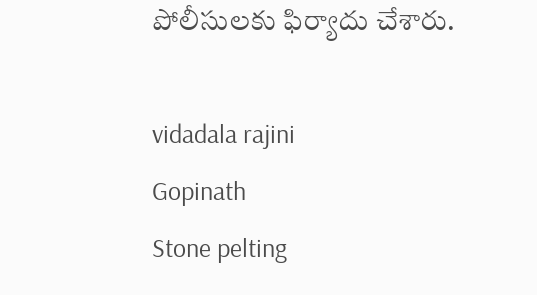పోలీసులకు ఫిర్యాదు చేశారు.

vidadala rajini
Gopinath
Stone pelting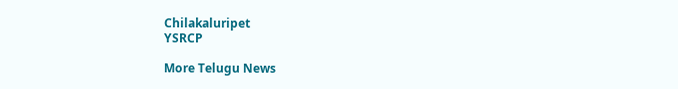Chilakaluripet
YSRCP

More Telugu News